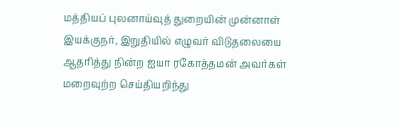மத்தியப் புலனாய்வுத் துறையின் முன்னாள் இயக்குநர், இறுதியில் எழுவர் விடுதலையை ஆதரித்து நின்ற ஐயா ரகோத்தமன் அவர்கள் மறைவுற்ற செய்தியறிந்து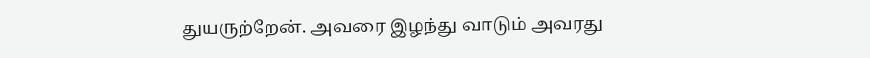துயருற்றேன். அவரை இழந்து வாடும் அவரது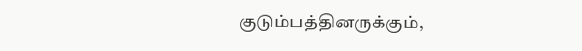குடும்பத்தினருக்கும்,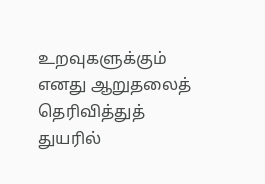உறவுகளுக்கும் எனது ஆறுதலைத் தெரிவித்துத் துயரில்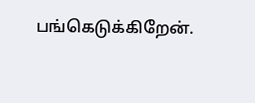பங்கெடுக்கிறேன்.